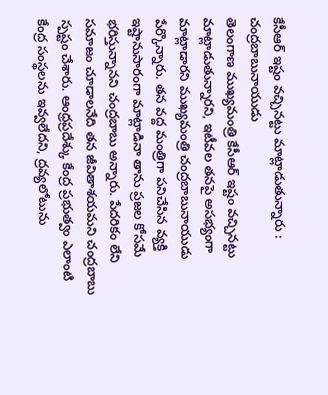కేసీఆర్ ఇష్టం వచ్చినట్టు మాట్లాడుతున్నారు : చంద్రబాబునాయుడు
తెలంగాణ ముఖ్యమంత్రి కేసీఆర్ ఇష్టం వచ్చినట్టు మాట్లాడుతున్నారని, ఇటీవల తనపై అసభ్యంగా మాట్లాడారని ముఖ్యమంత్రి చంద్రబాబునాయుడు పేర్కొన్నారు. తన వద్ద మంత్రిగా పనిచేసిన వ్యక్తి ఇష్టానుసారంగా మాట్లాడినా తాను ప్రజల కోసమే భరిస్తున్నానని చంద్రబాబు అన్నారు. పేదరికం లేని సమాజం చూడాలనేది తన జీవితాశయమని చంద్రబాబు స్పష్టం చేశారు. ఆంధ్రప్రదేశ్కు కేంద్ర ప్రభుత్వం ఎలాంటి కేంద్ర సంస్థలను ఇవ్వలేదని, ద్రవ్యలోటును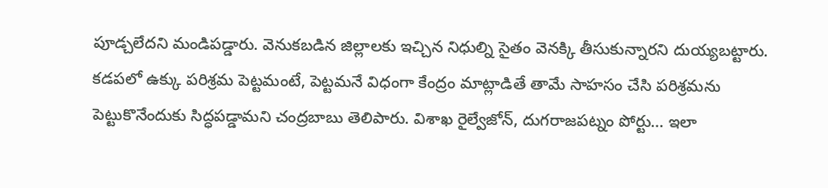పూడ్చలేదని మండిపడ్డారు. వెనుకబడిన జిల్లాలకు ఇచ్చిన నిధుల్ని సైతం వెనక్కి తీసుకున్నారని దుయ్యబట్టారు. కడపలో ఉక్కు పరిశ్రమ పెట్టమంటే, పెట్టమనే విధంగా కేంద్రం మాట్లాడితే తామే సాహసం చేసి పరిశ్రమను పెట్టుకొనేందుకు సిద్ధపడ్డామని చంద్రబాబు తెలిపారు. విశాఖ రైల్వేజోన్, దుగరాజపట్నం పోర్టు… ఇలా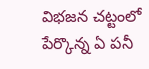విభజన చట్టంలో పేర్కొన్న ఏ పనీ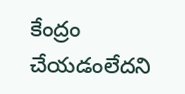కేంద్రం చేయడంలేదని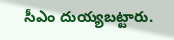సీఎం దుయ్యబట్టారు.